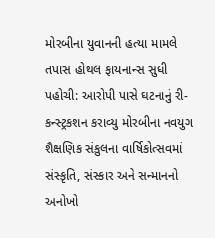મોરબીના યુવાનની હત્યા મામલે તપાસ હોથલ ફાયનાન્સ સુધી પહોચી: આરોપી પાસે ઘટનાનું રી-કન્સ્ટ્રકશન કરાવ્યુ મોરબીના નવયુગ શૈક્ષણિક સંકુલના વાર્ષિકોત્સવમાં સંસ્કૃતિ, સંસ્કાર અને સન્માનનો અનોખો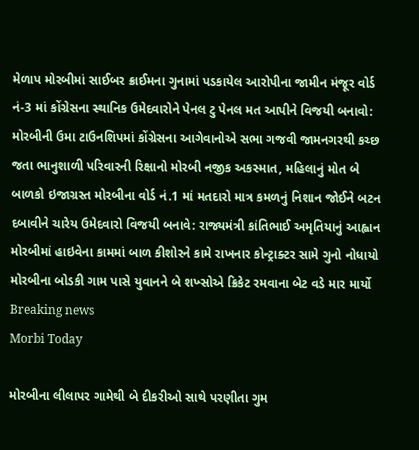મેળાપ મોરબીમાં સાઈબર ક્રાઈમના ગુનામાં પડકાયેલ આરોપીના જામીન મંજૂર વોર્ડ નં-3 માં કોંગ્રેસના સ્થાનિક ઉમેદવારોને પેનલ ટુ પેનલ મત આપીને વિજયી બનાવો: મોરબીની ઉમા ટાઉનશિપમાં કોંગ્રેસના આગેવાનોએ સભા ગજવી જામનગરથી કચ્છ જતા ભાનુશાળી પરિવારની રિક્ષાનો મોરબી નજીક અકસ્માત, મહિલાનું મોત બે બાળકો ઇજાગ્રસ્ત મોરબીના વોર્ડ નં.1 માં મતદારો માત્ર કમળનું નિશાન જોઈને બટન દબાવીને ચારેય ઉમેદવારો વિજયી બનાવે: રાજ્યમંત્રી કાંતિભાઈ અમૃતિયાનું આહ્વાન મોરબીમાં હાઇવેના કામમાં બાળ કીશોરને કામે રાખનાર કોન્ટ્રાક્ટર સામે ગુનો નોધાયો મોરબીના બોડકી ગામ પાસે યુવાનને બે શખ્સોએ ક્રિકેટ રમવાના બેટ વડે માર માર્યો
Breaking news
Morbi Today

મોરબીના લીલાપર ગામેથી બે દીકરીઓ સાથે પરણીતા ગુમ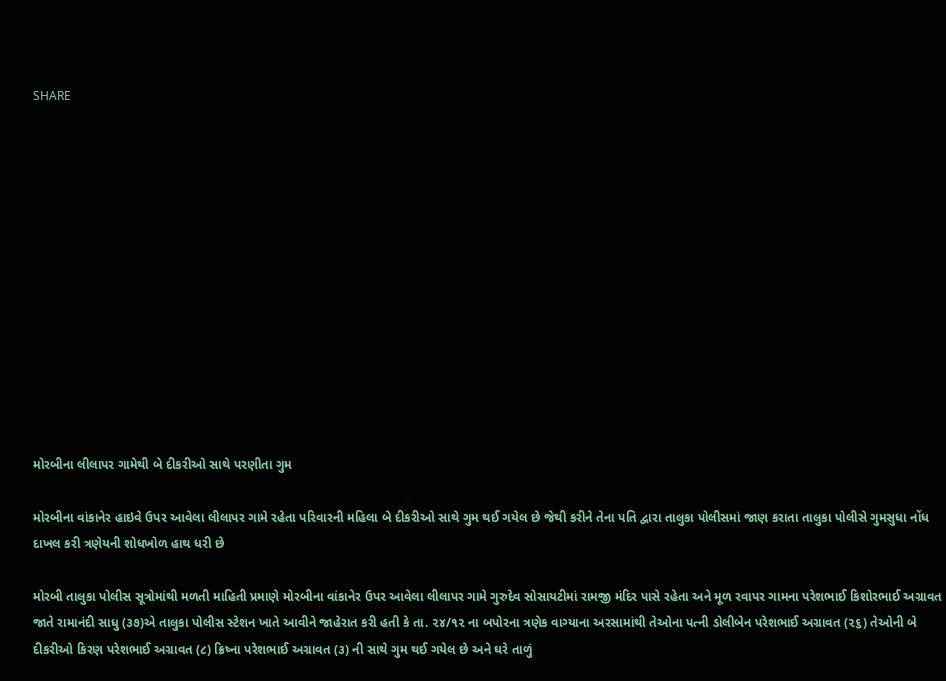SHARE













મોરબીના લીલાપર ગામેથી બે દીકરીઓ સાથે પરણીતા ગુમ

મોરબીના વાંકાનેર હાઇવે ઉપર આવેલા લીલાપર ગામે રહેતા પરિવારની મહિલા બે દીકરીઓ સાથે ગુમ થઈ ગયેલ છે જેથી કરીને તેના પતિ દ્વારા તાલુકા પોલીસમાં જાણ કરાતા તાલુકા પોલીસે ગુમસુધા નોંધ દાખલ કરી ત્રણેયની શોધખોળ હાથ ધરી છે

મોરબી તાલુકા પોલીસ સૂત્રોમાંથી મળતી માહિતી પ્રમાણે મોરબીના વાંકાનેર ઉપર આવેલા લીલાપર ગામે ગુરુદેવ સોસાયટીમાં રામજી મંદિર પાસે રહેતા અને મૂળ રવાપર ગામના પરેશભાઈ કિશોરભાઈ અગ્રાવત જાતે રામાનંદી સાધુ (૩૭)એ તાલુકા પોલીસ સ્ટેશન ખાતે આવીને જાહેરાત કરી હતી કે તા. ૨૪/૧૨ ના બપોરના ત્રણેક વાગ્યાના અરસામાંથી તેઓના પત્ની ડોલીબેન પરેશભાઈ અગ્રાવત (૨૬) તેઓની બે દીકરીઓ કિરણ પરેશભાઈ અગ્રાવત (૮) ક્રિષ્ના પરેશભાઈ અગ્રાવત (૩) ની સાથે ગુમ થઈ ગયેલ છે અને ઘરે તાળું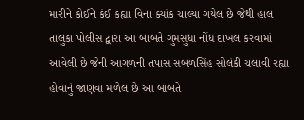મારીને કોઈને કંઈ કહ્યા વિના ક્યાંક ચાલ્યા ગયેલ છે જેથી હાલ તાલુકા પોલીસ દ્વારા આ બાબતે ગુમસુધા નોંધ દાખલ કરવામાં આવેલી છે જેની આગળની તપાસ સબળસિંહ સોલંકી ચલાવી રહ્યા હોવાનું જાણવા મળેલ છે આ બાબતે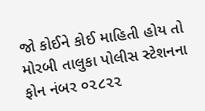જો કોઈને કોઈ માહિતી હોય તો મોરબી તાલુકા પોલીસ સ્ટેશનના ફોન નંબર ૦૨૮૨૨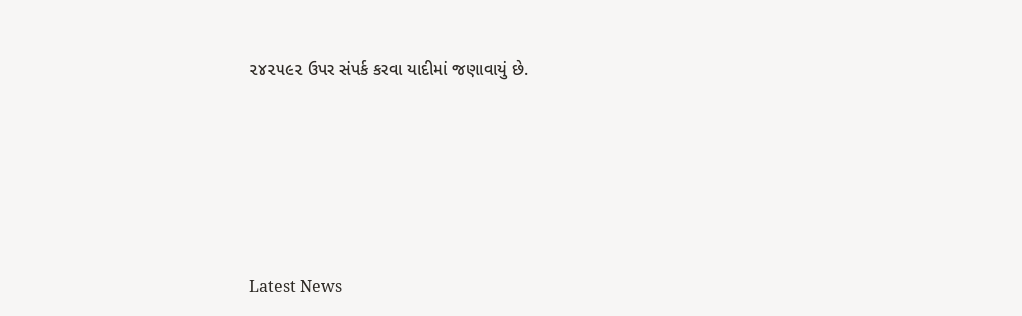૨૪૨૫૯૨ ઉપર સંપર્ક કરવા યાદીમાં જણાવાયું છે.






Latest News